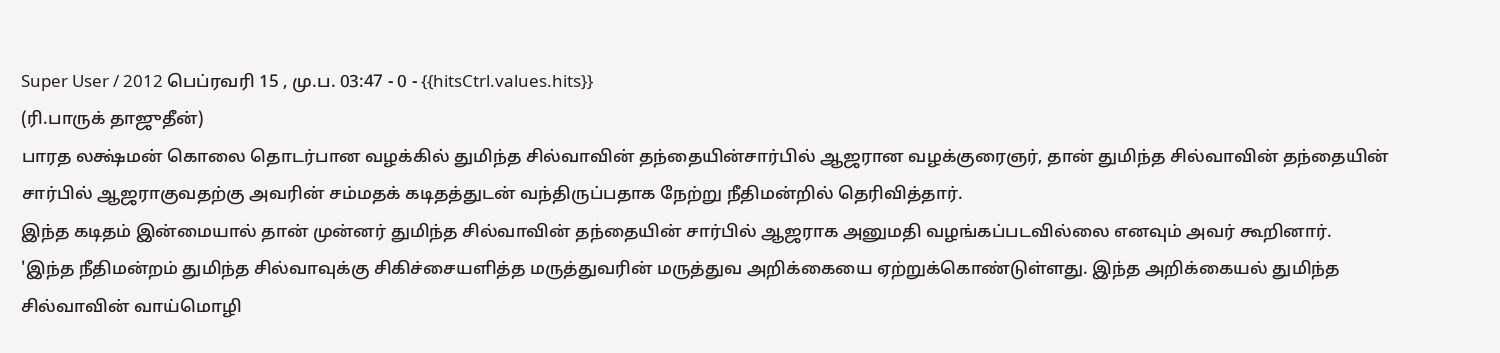Super User / 2012 பெப்ரவரி 15 , மு.ப. 03:47 - 0 - {{hitsCtrl.values.hits}}
(ரி.பாருக் தாஜுதீன்)
பாரத லக்ஷ்மன் கொலை தொடர்பான வழக்கில் துமிந்த சில்வாவின் தந்தையின்சார்பில் ஆஜரான வழக்குரைஞர், தான் துமிந்த சில்வாவின் தந்தையின் சார்பில் ஆஜராகுவதற்கு அவரின் சம்மதக் கடிதத்துடன் வந்திருப்பதாக நேற்று நீதிமன்றில் தெரிவித்தார்.
இந்த கடிதம் இன்மையால் தான் முன்னர் துமிந்த சில்வாவின் தந்தையின் சார்பில் ஆஜராக அனுமதி வழங்கப்படவில்லை எனவும் அவர் கூறினார்.
'இந்த நீதிமன்றம் துமிந்த சில்வாவுக்கு சிகிச்சையளித்த மருத்துவரின் மருத்துவ அறிக்கையை ஏற்றுக்கொண்டுள்ளது. இந்த அறிக்கையல் துமிந்த சில்வாவின் வாய்மொழி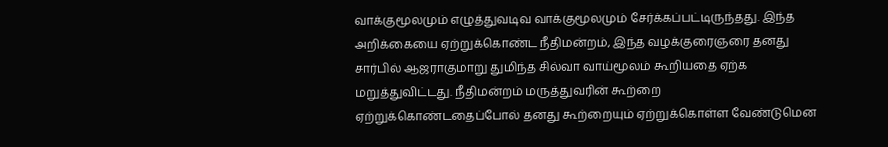வாக்குமூலமும் எழுத்துவடிவ வாக்குமூலமும் சேர்க்கப்பட்டிருந்தது. இந்த அறிக்கையை ஏற்றுக்கொண்ட நீதிமன்றம், இந்த வழக்குரைஞரை தனது சார்பில் ஆஜராகுமாறு துமிந்த சில்வா வாய்மூலம் கூறியதை ஏற்க மறுத்துவிட்டது. நீதிமன்றம் மருத்துவரின் கூற்றை ஏற்றுக்கொண்டதைப்போல் தனது கூற்றையும் ஏற்றுக்கொள்ள வேண்டுமென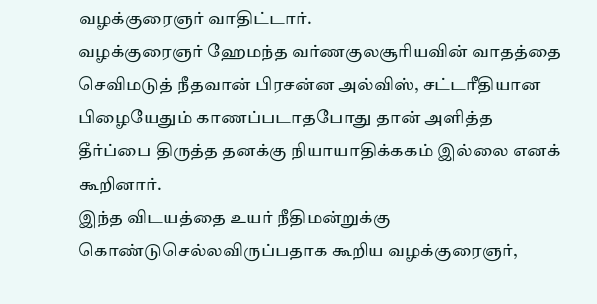வழக்குரைஞர் வாதிட்டார்.
வழக்குரைஞர் ஹேமந்த வர்ணகுலசூரியவின் வாதத்தை செவிமடுத் நீதவான் பிரசன்ன அல்விஸ், சட்டரீதியான பிழையேதும் காணப்படாதபோது தான் அளித்த தீர்ப்பை திருத்த தனக்கு நியாயாதிக்ககம் இல்லை எனக் கூறினார்.
இந்த விடயத்தை உயர் நீதிமன்றுக்கு கொண்டுசெல்லவிருப்பதாக கூறிய வழக்குரைஞர்,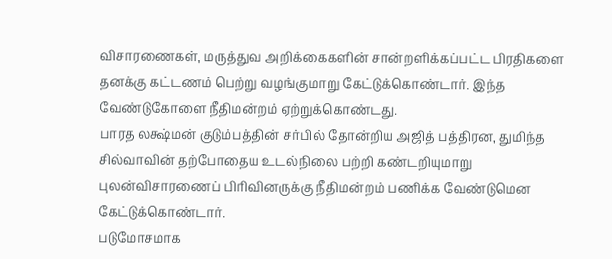விசாரணைகள், மருத்துவ அறிக்கைகளின் சான்றளிக்கப்பட்ட பிரதிகளை தனக்கு கட்டணம் பெற்று வழங்குமாறு கேட்டுக்கொண்டார். இந்த வேண்டுகோளை நீதிமன்றம் ஏற்றுக்கொண்டது.
பாரத லக்ஷ்மன் குடும்பத்தின் சர்பில் தோன்றிய அஜித் பத்திரன, துமிந்த சில்வாவின் தற்போதைய உடல்நிலை பற்றி கண்டறியுமாறு புலன்விசாரணைப் பிரிவினருக்கு நீதிமன்றம் பணிக்க வேண்டுமென கேட்டுக்கொண்டார்.
படுமோசமாக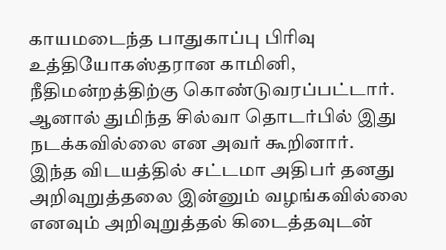காயமடைந்த பாதுகாப்பு பிரிவு உத்தியோகஸ்தரான காமினி, நீதிமன்றத்திற்கு கொண்டுவரப்பட்டார். ஆனால் துமிந்த சில்வா தொடர்பில் இது நடக்கவில்லை என அவர் கூறினார்.
இந்த விடயத்தில் சட்டமா அதிபர் தனது அறிவுறுத்தலை இன்னும் வழங்கவில்லை எனவும் அறிவுறுத்தல் கிடைத்தவுடன்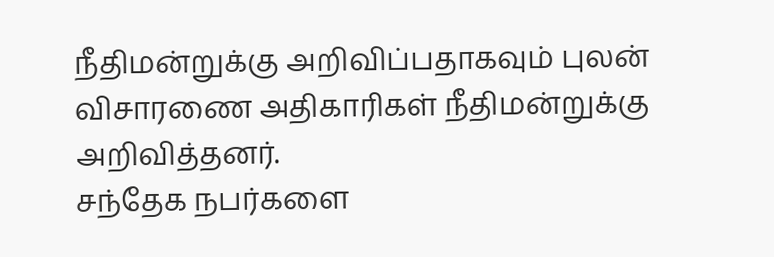நீதிமன்றுக்கு அறிவிப்பதாகவும் புலன் விசாரணை அதிகாரிகள் நீதிமன்றுக்கு அறிவித்தனர்.
சந்தேக நபர்களை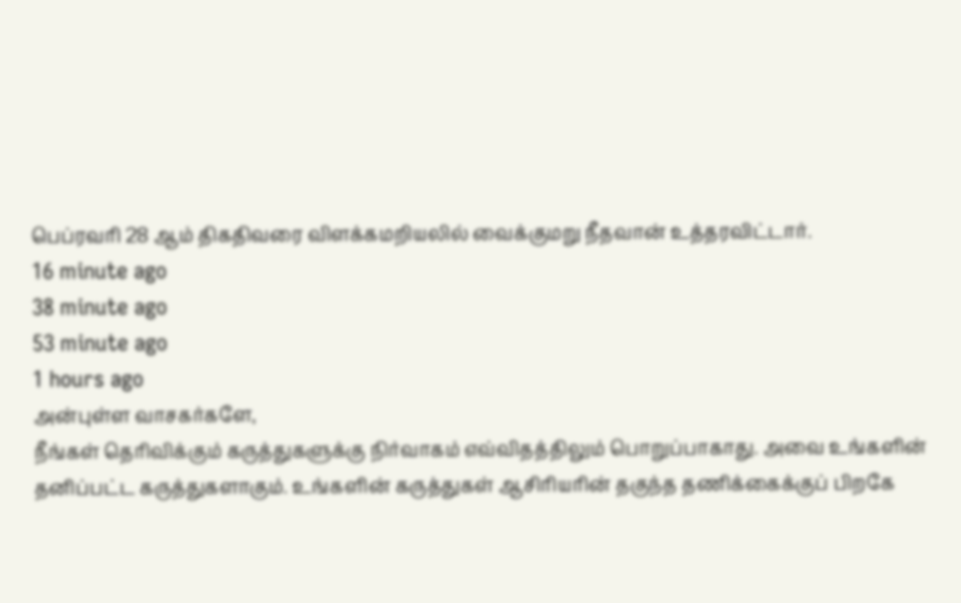பெப்ரவரி 28 ஆம் திகதிவரை விளக்கமறியலில் வைக்குமறு நீதவான் உத்தரவிட்டார்.
16 minute ago
38 minute ago
53 minute ago
1 hours ago
அன்புள்ள வாசகர்களே,
நீங்கள் தெரிவிக்கும் கருத்துகளுக்கு நிர்வாகம் எவ்விதத்திலும் பொறுப்பாகாது. அவை உங்களின் தனிப்பட்ட கருத்துகளாகும். உங்களின் கருத்துகள் ஆசிரியரின் தகுந்த தணிக்கைக்குப் பிறகே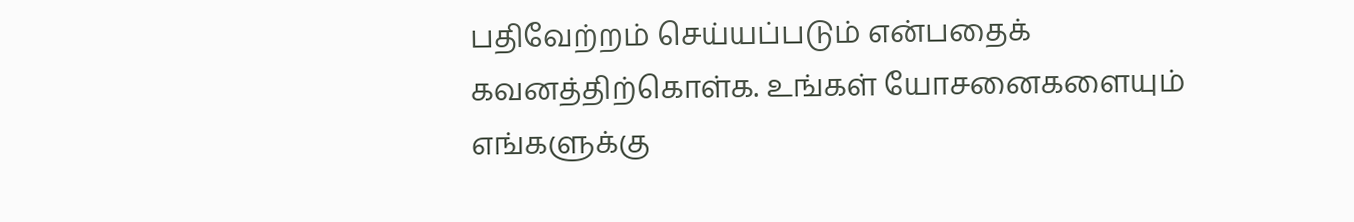பதிவேற்றம் செய்யப்படும் என்பதைக் கவனத்திற்கொள்க. உங்கள் யோசனைகளையும் எங்களுக்கு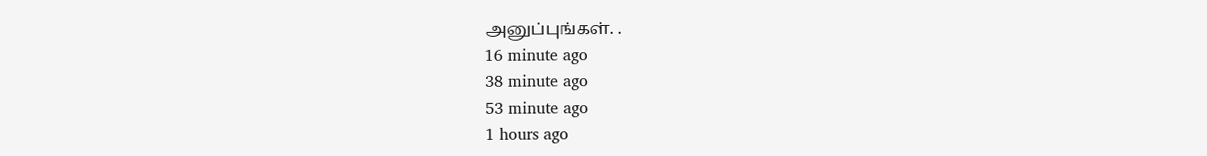அனுப்புங்கள். .
16 minute ago
38 minute ago
53 minute ago
1 hours ago